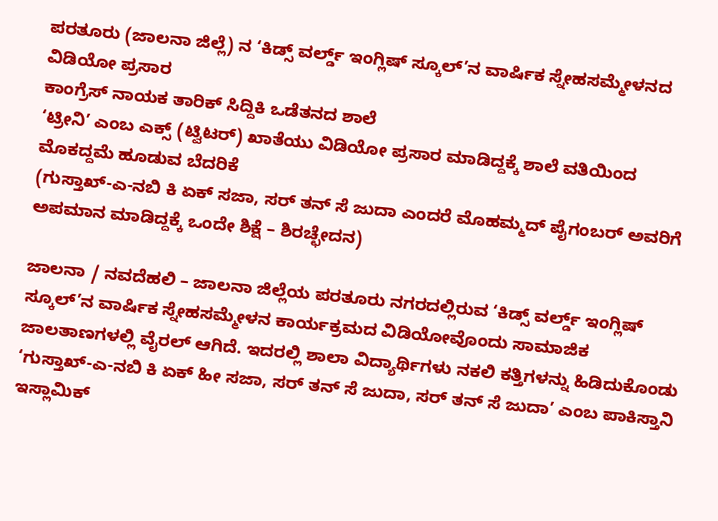ಪರತೂರು (ಜಾಲನಾ ಜಿಲ್ಲೆ) ನ ‘ಕಿಡ್ಸ್ ವರ್ಲ್ಡ್ ಇಂಗ್ಲಿಷ್ ಸ್ಕೂಲ್’ನ ವಾರ್ಷಿಕ ಸ್ನೇಹಸಮ್ಮೇಳನದ ವಿಡಿಯೋ ಪ್ರಸಾರ
ಕಾಂಗ್ರೆಸ್ ನಾಯಕ ತಾರಿಕ್ ಸಿದ್ದಿಕಿ ಒಡೆತನದ ಶಾಲೆ
‘ಟ್ರೀನಿ’ ಎಂಬ ಎಕ್ಸ್ (ಟ್ವಿಟರ್) ಖಾತೆಯು ವಿಡಿಯೋ ಪ್ರಸಾರ ಮಾಡಿದ್ದಕ್ಕೆ ಶಾಲೆ ವತಿಯಿಂದ ಮೊಕದ್ದಮೆ ಹೂಡುವ ಬೆದರಿಕೆ
(ಗುಸ್ತಾಖ್-ಎ-ನಬಿ ಕಿ ಏಕ್ ಸಜಾ, ಸರ್ ತನ್ ಸೆ ಜುದಾ ಎಂದರೆ ಮೊಹಮ್ಮದ್ ಪೈಗಂಬರ್ ಅವರಿಗೆ ಅಪಮಾನ ಮಾಡಿದ್ದಕ್ಕೆ ಒಂದೇ ಶಿಕ್ಷೆ – ಶಿರಚ್ಛೇದನ)

ಜಾಲನಾ / ನವದೆಹಲಿ – ಜಾಲನಾ ಜಿಲ್ಲೆಯ ಪರತೂರು ನಗರದಲ್ಲಿರುವ ‘ಕಿಡ್ಸ್ ವರ್ಲ್ಡ್ ಇಂಗ್ಲಿಷ್ ಸ್ಕೂಲ್’ನ ವಾರ್ಷಿಕ ಸ್ನೇಹಸಮ್ಮೇಳನ ಕಾರ್ಯಕ್ರಮದ ವಿಡಿಯೋವೊಂದು ಸಾಮಾಜಿಕ ಜಾಲತಾಣಗಳಲ್ಲಿ ವೈರಲ್ ಆಗಿದೆ. ಇದರಲ್ಲಿ ಶಾಲಾ ವಿದ್ಯಾರ್ಥಿಗಳು ನಕಲಿ ಕತ್ತಿಗಳನ್ನು ಹಿಡಿದುಕೊಂಡು ‘ಗುಸ್ತಾಖ್-ಎ-ನಬಿ ಕಿ ಏಕ್ ಹೀ ಸಜಾ, ಸರ್ ತನ್ ಸೆ ಜುದಾ, ಸರ್ ತನ್ ಸೆ ಜುದಾ’ ಎಂಬ ಪಾಕಿಸ್ತಾನಿ ಇಸ್ಲಾಮಿಕ್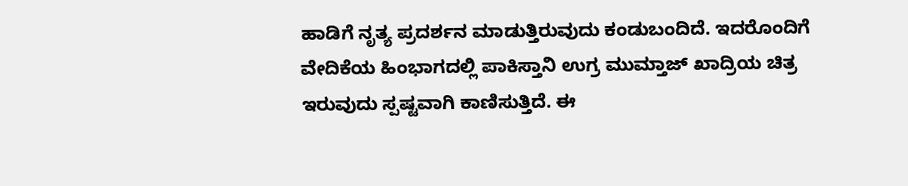ಹಾಡಿಗೆ ನೃತ್ಯ ಪ್ರದರ್ಶನ ಮಾಡುತ್ತಿರುವುದು ಕಂಡುಬಂದಿದೆ. ಇದರೊಂದಿಗೆ ವೇದಿಕೆಯ ಹಿಂಭಾಗದಲ್ಲಿ ಪಾಕಿಸ್ತಾನಿ ಉಗ್ರ ಮುಮ್ತಾಜ್ ಖಾದ್ರಿಯ ಚಿತ್ರ ಇರುವುದು ಸ್ಪಷ್ಟವಾಗಿ ಕಾಣಿಸುತ್ತಿದೆ. ಈ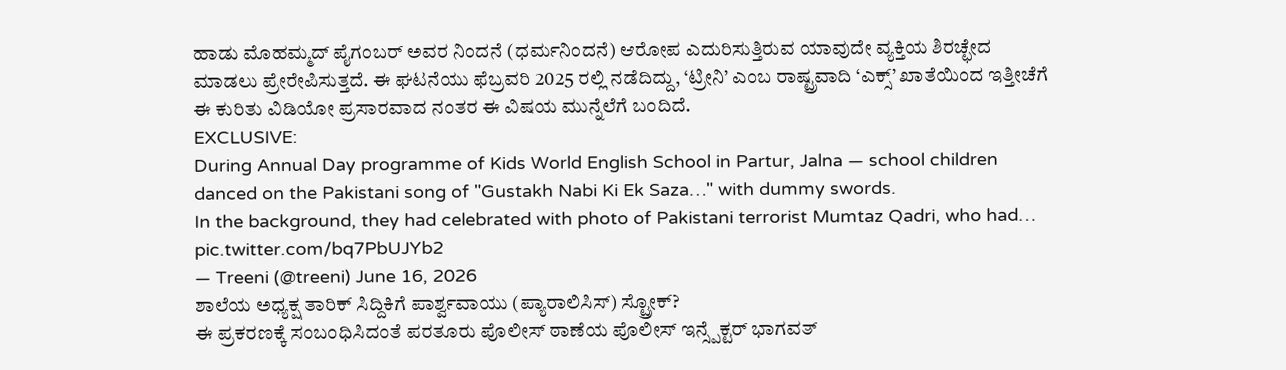ಹಾಡು ಮೊಹಮ್ಮದ್ ಪೈಗಂಬರ್ ಅವರ ನಿಂದನೆ (ಧರ್ಮನಿಂದನೆ) ಆರೋಪ ಎದುರಿಸುತ್ತಿರುವ ಯಾವುದೇ ವ್ಯಕ್ತಿಯ ಶಿರಚ್ಛೇದ ಮಾಡಲು ಪ್ರೇರೇಪಿಸುತ್ತದೆ. ಈ ಘಟನೆಯು ಫೆಬ್ರವರಿ 2025 ರಲ್ಲಿ ನಡೆದಿದ್ದು, ‘ಟ್ರೀನಿ’ ಎಂಬ ರಾಷ್ಟ್ರವಾದಿ ‘ಎಕ್ಸ್’ ಖಾತೆಯಿಂದ ಇತ್ತೀಚೆಗೆ ಈ ಕುರಿತು ವಿಡಿಯೋ ಪ್ರಸಾರವಾದ ನಂತರ ಈ ವಿಷಯ ಮುನ್ನೆಲೆಗೆ ಬಂದಿದೆ.
EXCLUSIVE:
During Annual Day programme of Kids World English School in Partur, Jalna — school children danced on the Pakistani song of "Gustakh Nabi Ki Ek Saza…" with dummy swords.
In the background, they had celebrated with photo of Pakistani terrorist Mumtaz Qadri, who had… pic.twitter.com/bq7PbUJYb2
— Treeni (@treeni) June 16, 2026
ಶಾಲೆಯ ಅಧ್ಯಕ್ಷ ತಾರಿಕ್ ಸಿದ್ದಿಕಿಗೆ ಪಾರ್ಶ್ವವಾಯು (ಪ್ಯಾರಾಲಿಸಿಸ್) ಸ್ಟ್ರೋಕ್?
ಈ ಪ್ರಕರಣಕ್ಕೆ ಸಂಬಂಧಿಸಿದಂತೆ ಪರತೂರು ಪೊಲೀಸ್ ಠಾಣೆಯ ಪೊಲೀಸ್ ಇನ್ಸ್ಪೆಕ್ಟರ್ ಭಾಗವತ್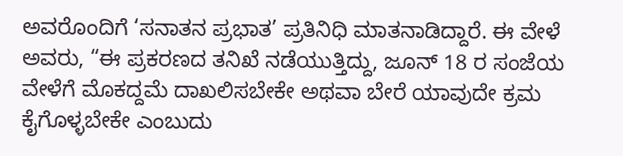ಅವರೊಂದಿಗೆ ‘ಸನಾತನ ಪ್ರಭಾತ’ ಪ್ರತಿನಿಧಿ ಮಾತನಾಡಿದ್ದಾರೆ. ಈ ವೇಳೆ ಅವರು, “ಈ ಪ್ರಕರಣದ ತನಿಖೆ ನಡೆಯುತ್ತಿದ್ದು, ಜೂನ್ 18 ರ ಸಂಜೆಯ ವೇಳೆಗೆ ಮೊಕದ್ದಮೆ ದಾಖಲಿಸಬೇಕೇ ಅಥವಾ ಬೇರೆ ಯಾವುದೇ ಕ್ರಮ ಕೈಗೊಳ್ಳಬೇಕೇ ಎಂಬುದು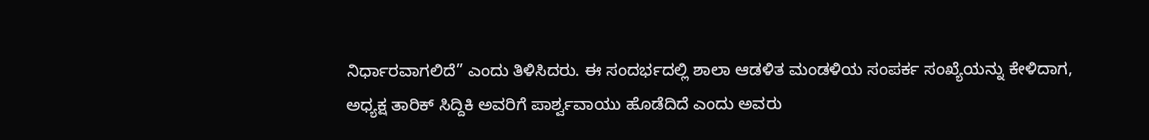ನಿರ್ಧಾರವಾಗಲಿದೆ” ಎಂದು ತಿಳಿಸಿದರು. ಈ ಸಂದರ್ಭದಲ್ಲಿ ಶಾಲಾ ಆಡಳಿತ ಮಂಡಳಿಯ ಸಂಪರ್ಕ ಸಂಖ್ಯೆಯನ್ನು ಕೇಳಿದಾಗ, ಅಧ್ಯಕ್ಷ ತಾರಿಕ್ ಸಿದ್ದಿಕಿ ಅವರಿಗೆ ಪಾರ್ಶ್ವವಾಯು ಹೊಡೆದಿದೆ ಎಂದು ಅವರು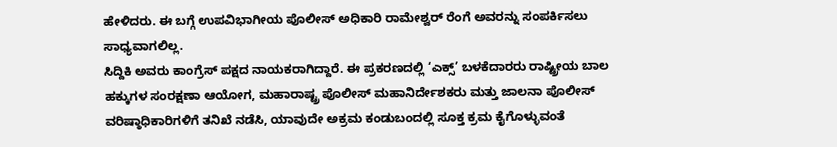ಹೇಳಿದರು. ಈ ಬಗ್ಗೆ ಉಪವಿಭಾಗೀಯ ಪೊಲೀಸ್ ಅಧಿಕಾರಿ ರಾಮೇಶ್ವರ್ ರೆಂಗೆ ಅವರನ್ನು ಸಂಪರ್ಕಿಸಲು ಸಾಧ್ಯವಾಗಲಿಲ್ಲ.
ಸಿದ್ದಿಕಿ ಅವರು ಕಾಂಗ್ರೆಸ್ ಪಕ್ಷದ ನಾಯಕರಾಗಿದ್ದಾರೆ. ಈ ಪ್ರಕರಣದಲ್ಲಿ ‘ಎಕ್ಸ್’ ಬಳಕೆದಾರರು ರಾಷ್ಟ್ರೀಯ ಬಾಲ ಹಕ್ಕುಗಳ ಸಂರಕ್ಷಣಾ ಆಯೋಗ, ಮಹಾರಾಷ್ಟ್ರ ಪೊಲೀಸ್ ಮಹಾನಿರ್ದೇಶಕರು ಮತ್ತು ಜಾಲನಾ ಪೊಲೀಸ್ ವರಿಷ್ಠಾಧಿಕಾರಿಗಳಿಗೆ ತನಿಖೆ ನಡೆಸಿ, ಯಾವುದೇ ಅಕ್ರಮ ಕಂಡುಬಂದಲ್ಲಿ ಸೂಕ್ತ ಕ್ರಮ ಕೈಗೊಳ್ಳುವಂತೆ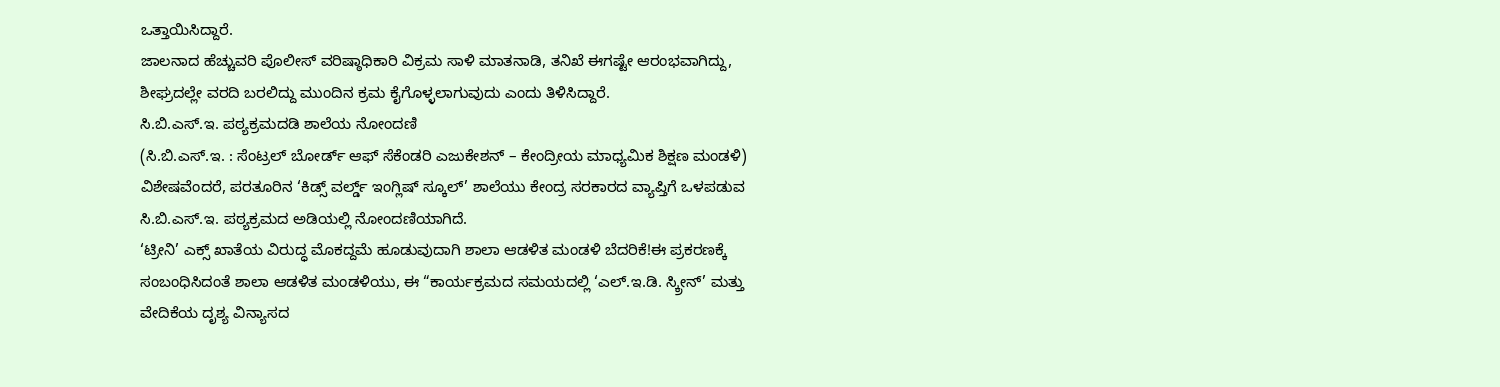ಒತ್ತಾಯಿಸಿದ್ದಾರೆ.
ಜಾಲನಾದ ಹೆಚ್ಚುವರಿ ಪೊಲೀಸ್ ವರಿಷ್ಠಾಧಿಕಾರಿ ವಿಕ್ರಮ ಸಾಳಿ ಮಾತನಾಡಿ, ತನಿಖೆ ಈಗಷ್ಟೇ ಆರಂಭವಾಗಿದ್ದು, ಶೀಘ್ರದಲ್ಲೇ ವರದಿ ಬರಲಿದ್ದು ಮುಂದಿನ ಕ್ರಮ ಕೈಗೊಳ್ಳಲಾಗುವುದು ಎಂದು ತಿಳಿಸಿದ್ದಾರೆ.
ಸಿ.ಬಿ.ಎಸ್.ಇ. ಪಠ್ಯಕ್ರಮದಡಿ ಶಾಲೆಯ ನೋಂದಣಿ
(ಸಿ.ಬಿ.ಎಸ್.ಇ. : ಸೆಂಟ್ರಲ್ ಬೋರ್ಡ್ ಆಫ್ ಸೆಕೆಂಡರಿ ಎಜುಕೇಶನ್ – ಕೇಂದ್ರೀಯ ಮಾಧ್ಯಮಿಕ ಶಿಕ್ಷಣ ಮಂಡಳಿ)
ವಿಶೇಷವೆಂದರೆ, ಪರತೂರಿನ ‘ಕಿಡ್ಸ್ ವರ್ಲ್ಡ್ ಇಂಗ್ಲಿಷ್ ಸ್ಕೂಲ್’ ಶಾಲೆಯು ಕೇಂದ್ರ ಸರಕಾರದ ವ್ಯಾಪ್ತಿಗೆ ಒಳಪಡುವ ಸಿ.ಬಿ.ಎಸ್.ಇ. ಪಠ್ಯಕ್ರಮದ ಅಡಿಯಲ್ಲಿ ನೋಂದಣಿಯಾಗಿದೆ.
‘ಟ್ರೀನಿ’ ಎಕ್ಸ್ ಖಾತೆಯ ವಿರುದ್ಧ ಮೊಕದ್ದಮೆ ಹೂಡುವುದಾಗಿ ಶಾಲಾ ಆಡಳಿತ ಮಂಡಳಿ ಬೆದರಿಕೆ!ಈ ಪ್ರಕರಣಕ್ಕೆ ಸಂಬಂಧಿಸಿದಂತೆ ಶಾಲಾ ಆಡಳಿತ ಮಂಡಳಿಯು, ಈ “ಕಾರ್ಯಕ್ರಮದ ಸಮಯದಲ್ಲಿ ‘ಎಲ್.ಇ.ಡಿ. ಸ್ಕ್ರೀನ್’ ಮತ್ತು ವೇದಿಕೆಯ ದೃಶ್ಯ ವಿನ್ಯಾಸದ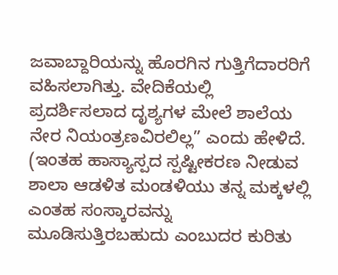ಜವಾಬ್ದಾರಿಯನ್ನು ಹೊರಗಿನ ಗುತ್ತಿಗೆದಾರರಿಗೆ ವಹಿಸಲಾಗಿತ್ತು. ವೇದಿಕೆಯಲ್ಲಿ ಪ್ರದರ್ಶಿಸಲಾದ ದೃಶ್ಯಗಳ ಮೇಲೆ ಶಾಲೆಯ ನೇರ ನಿಯಂತ್ರಣವಿರಲಿಲ್ಲ” ಎಂದು ಹೇಳಿದೆ. (ಇಂತಹ ಹಾಸ್ಯಾಸ್ಪದ ಸ್ಪಷ್ಟೀಕರಣ ನೀಡುವ ಶಾಲಾ ಆಡಳಿತ ಮಂಡಳಿಯು ತನ್ನ ಮಕ್ಕಳಲ್ಲಿ ಎಂತಹ ಸಂಸ್ಕಾರವನ್ನು ಮೂಡಿಸುತ್ತಿರಬಹುದು ಎಂಬುದರ ಕುರಿತು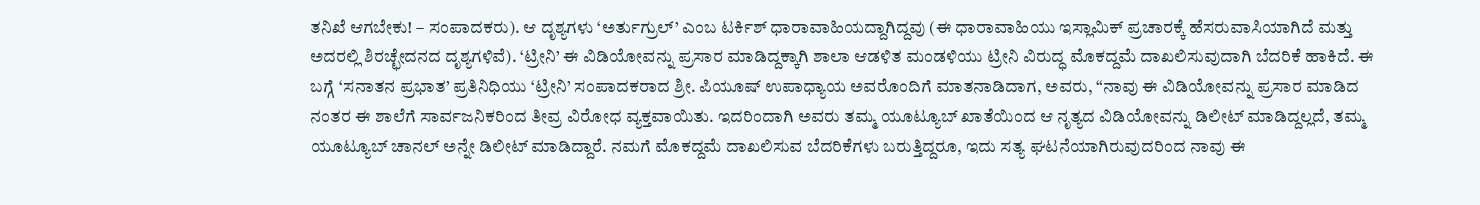ತನಿಖೆ ಆಗಬೇಕು! – ಸಂಪಾದಕರು). ಆ ದೃಶ್ಯಗಳು ‘ಅರ್ತುಗ್ರುಲ್’ ಎಂಬ ಟರ್ಕಿಶ್ ಧಾರಾವಾಹಿಯದ್ದಾಗಿದ್ದವು (ಈ ಧಾರಾವಾಹಿಯು ಇಸ್ಲಾಮಿಕ್ ಪ್ರಚಾರಕ್ಕೆ ಹೆಸರುವಾಸಿಯಾಗಿದೆ ಮತ್ತು ಅದರಲ್ಲಿ ಶಿರಚ್ಛೇದನದ ದೃಶ್ಯಗಳಿವೆ). ‘ಟ್ರೀನಿ’ ಈ ವಿಡಿಯೋವನ್ನು ಪ್ರಸಾರ ಮಾಡಿದ್ದಕ್ಕಾಗಿ ಶಾಲಾ ಆಡಳಿತ ಮಂಡಳಿಯು ಟ್ರೀನಿ ವಿರುದ್ಧ ಮೊಕದ್ದಮೆ ದಾಖಲಿಸುವುದಾಗಿ ಬೆದರಿಕೆ ಹಾಕಿದೆ. ಈ ಬಗ್ಗೆ ‘ಸನಾತನ ಪ್ರಭಾತ’ ಪ್ರತಿನಿಧಿಯು ‘ಟ್ರೀನಿ’ ಸಂಪಾದಕರಾದ ಶ್ರೀ. ಪಿಯೂಷ್ ಉಪಾಧ್ಯಾಯ ಅವರೊಂದಿಗೆ ಮಾತನಾಡಿದಾಗ, ಅವರು, “ನಾವು ಈ ವಿಡಿಯೋವನ್ನು ಪ್ರಸಾರ ಮಾಡಿದ ನಂತರ ಈ ಶಾಲೆಗೆ ಸಾರ್ವಜನಿಕರಿಂದ ತೀವ್ರ ವಿರೋಧ ವ್ಯಕ್ತವಾಯಿತು. ಇದರಿಂದಾಗಿ ಅವರು ತಮ್ಮ ಯೂಟ್ಯೂಬ್ ಖಾತೆಯಿಂದ ಆ ನೃತ್ಯದ ವಿಡಿಯೋವನ್ನು ಡಿಲೀಟ್ ಮಾಡಿದ್ದಲ್ಲದೆ, ತಮ್ಮ ಯೂಟ್ಯೂಬ್ ಚಾನಲ್ ಅನ್ನೇ ಡಿಲೀಟ್ ಮಾಡಿದ್ದಾರೆ. ನಮಗೆ ಮೊಕದ್ದಮೆ ದಾಖಲಿಸುವ ಬೆದರಿಕೆಗಳು ಬರುತ್ತಿದ್ದರೂ, ಇದು ಸತ್ಯ ಘಟನೆಯಾಗಿರುವುದರಿಂದ ನಾವು ಈ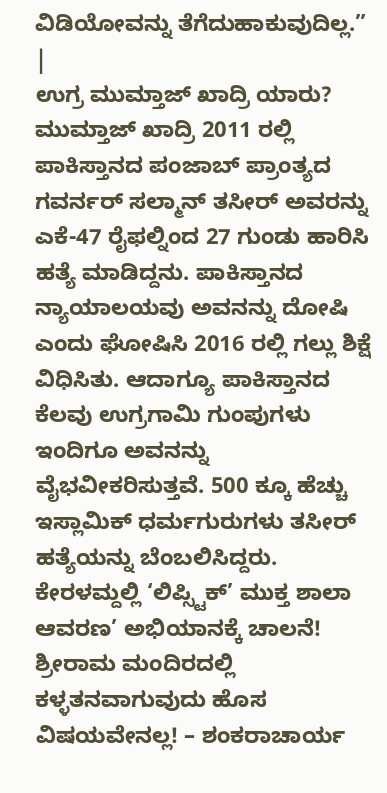ವಿಡಿಯೋವನ್ನು ತೆಗೆದುಹಾಕುವುದಿಲ್ಲ.” |
ಉಗ್ರ ಮುಮ್ತಾಜ್ ಖಾದ್ರಿ ಯಾರು?
ಮುಮ್ತಾಜ್ ಖಾದ್ರಿ 2011 ರಲ್ಲಿ ಪಾಕಿಸ್ತಾನದ ಪಂಜಾಬ್ ಪ್ರಾಂತ್ಯದ ಗವರ್ನರ್ ಸಲ್ಮಾನ್ ತಸೀರ್ ಅವರನ್ನು ಎಕೆ-47 ರೈಫಲ್ನಿಂದ 27 ಗುಂಡು ಹಾರಿಸಿ ಹತ್ಯೆ ಮಾಡಿದ್ದನು. ಪಾಕಿಸ್ತಾನದ ನ್ಯಾಯಾಲಯವು ಅವನನ್ನು ದೋಷಿ ಎಂದು ಘೋಷಿಸಿ 2016 ರಲ್ಲಿ ಗಲ್ಲು ಶಿಕ್ಷೆ ವಿಧಿಸಿತು. ಆದಾಗ್ಯೂ ಪಾಕಿಸ್ತಾನದ ಕೆಲವು ಉಗ್ರಗಾಮಿ ಗುಂಪುಗಳು ಇಂದಿಗೂ ಅವನನ್ನು ವೈಭವೀಕರಿಸುತ್ತವೆ. 500 ಕ್ಕೂ ಹೆಚ್ಚು ಇಸ್ಲಾಮಿಕ್ ಧರ್ಮಗುರುಗಳು ತಸೀರ್ ಹತ್ಯೆಯನ್ನು ಬೆಂಬಲಿಸಿದ್ದರು.
ಕೇರಳಮ್ದಲ್ಲಿ ‘ಲಿಪ್ಸ್ಟಿಕ್’ ಮುಕ್ತ ಶಾಲಾ ಆವರಣ’ ಅಭಿಯಾನಕ್ಕೆ ಚಾಲನೆ!
ಶ್ರೀರಾಮ ಮಂದಿರದಲ್ಲಿ ಕಳ್ಳತನವಾಗುವುದು ಹೊಸ ವಿಷಯವೇನಲ್ಲ! – ಶಂಕರಾಚಾರ್ಯ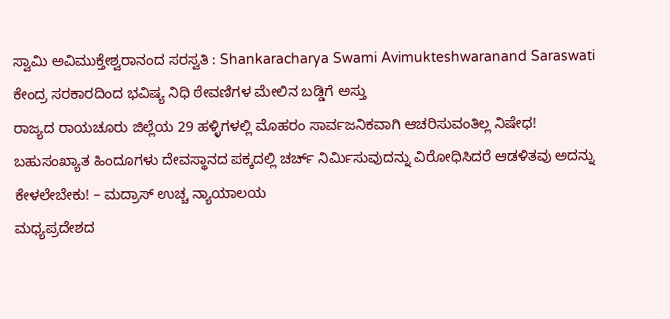ಸ್ವಾಮಿ ಅವಿಮುಕ್ತೇಶ್ವರಾನಂದ ಸರಸ್ವತಿ : Shankaracharya Swami Avimukteshwaranand Saraswati
ಕೇಂದ್ರ ಸರಕಾರದಿಂದ ಭವಿಷ್ಯ ನಿಧಿ ಠೇವಣಿಗಳ ಮೇಲಿನ ಬಡ್ಡಿಗೆ ಅಸ್ತು
ರಾಜ್ಯದ ರಾಯಚೂರು ಜಿಲ್ಲೆಯ 29 ಹಳ್ಳಿಗಳಲ್ಲಿ ಮೊಹರಂ ಸಾರ್ವಜನಿಕವಾಗಿ ಆಚರಿಸುವಂತಿಲ್ಲ ನಿಷೇಧ!
ಬಹುಸಂಖ್ಯಾತ ಹಿಂದೂಗಳು ದೇವಸ್ಥಾನದ ಪಕ್ಕದಲ್ಲಿ ಚರ್ಚ್ ನಿರ್ಮಿಸುವುದನ್ನು ವಿರೋಧಿಸಿದರೆ ಆಡಳಿತವು ಅದನ್ನು ಕೇಳಲೇಬೇಕು! – ಮದ್ರಾಸ್ ಉಚ್ಚ ನ್ಯಾಯಾಲಯ
ಮಧ್ಯಪ್ರದೇಶದ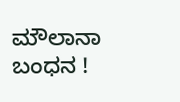ಮೌಲಾನಾ ಬಂಧನ !